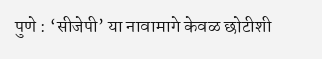पुणे : ‘सीजेपी’ या नावामागे केवळ छोटीशी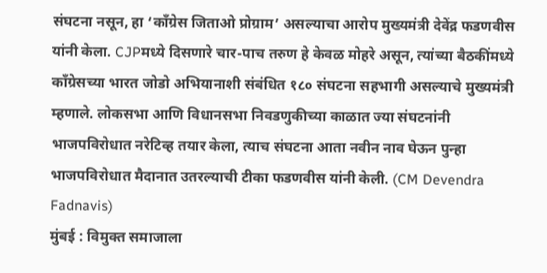संघटना नसून, हा ‘काँग्रेस जिताओ प्रोग्राम’ असल्याचा आरोप मुख्यमंत्री देवेंद्र फडणवीस यांनी केला. CJPमध्ये दिसणारे चार-पाच तरुण हे केवळ मोहरे असून, त्यांच्या बैठकींमध्ये काँग्रेसच्या भारत जोडो अभियानाशी संबंधित १८० संघटना सहभागी असल्याचे मुख्यमंत्री म्हणाले. लोकसभा आणि विधानसभा निवडणुकीच्या काळात ज्या संघटनांनी भाजपविरोधात नरेटिव्ह तयार केला, त्याच संघटना आता नवीन नाव घेऊन पुन्हा भाजपविरोधात मैदानात उतरल्याची टीका फडणवीस यांनी केली. (CM Devendra Fadnavis)
मुंबई : विमुक्त समाजाला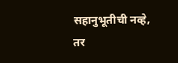सहानुभूतीची नव्हे, तर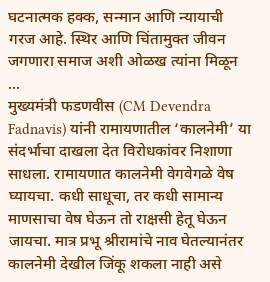घटनात्मक हक्क, सन्मान आणि न्यायाची गरज आहे. स्थिर आणि चिंतामुक्त जीवन जगणारा समाज अशी ओळख त्यांना मिळून ...
मुख्यमंत्री फडणवीस (CM Devendra Fadnavis) यांनी रामायणातील ‘कालनेमी’ या संदर्भाचा दाखला देत विरोधकांवर निशाणा साधला. रामायणात कालनेमी वेगवेगळे वेष घ्यायचा. कधी साधूचा, तर कधी सामान्य माणसाचा वेष घेऊन तो राक्षसी हेतू घेऊन जायचा. मात्र प्रभू श्रीरामांचे नाव घेतल्यानंतर कालनेमी देखील जिंकू शकला नाही असे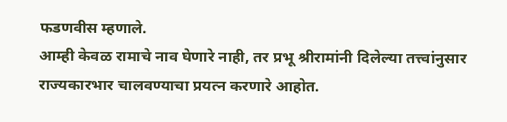फडणवीस म्हणाले.
आम्ही केवळ रामाचे नाव घेणारे नाही, तर प्रभू श्रीरामांनी दिलेल्या तत्त्वांनुसार राज्यकारभार चालवण्याचा प्रयत्न करणारे आहोत.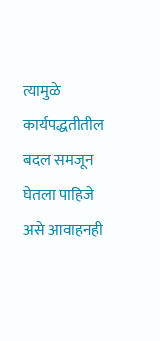त्यामुळे कार्यपद्धतीतील बदल समजून घेतला पाहिजे असे आवाहनही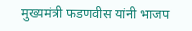मुख्यमंत्री फडणवीस यांनी भाजप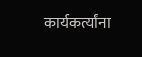कार्यकर्त्यांना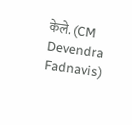केले. (CM Devendra Fadnavis)